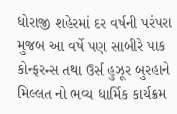ધોરાજી શહેરમાં દર વર્ષની પરંપરા મુજબ આ વર્ષે પણ સાબીરે પાક કોન્ફરન્સ તથા ઉર્સ હુઝૂર બુરહાને મિલ્લત નો ભવ્ય ધાર્મિક કાર્યક્રમ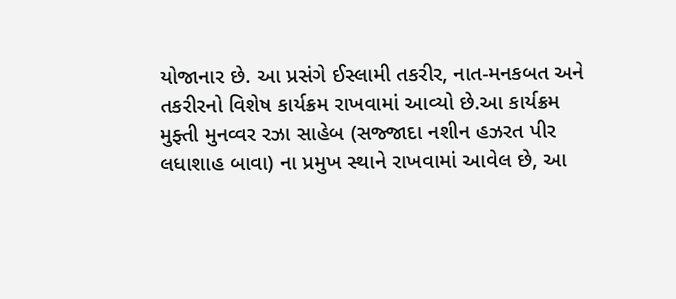યોજાનાર છે. આ પ્રસંગે ઈસ્લામી તકરીર, નાત-મનકબત અને તકરીરનો વિશેષ કાર્યક્રમ રાખવામાં આવ્યો છે.આ કાર્યક્રમ મુફ્તી મુનવ્વર રઝા સાહેબ (સજ્જાદા નશીન હઝરત પીર લધાશાહ બાવા) ના પ્રમુખ સ્થાને રાખવામાં આવેલ છે, આ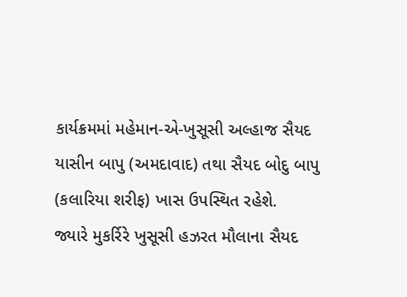કાર્યક્રમમાં મહેમાન-એ-ખુસૂસી અલ્હાજ સૈયદ યાસીન બાપુ (અમદાવાદ) તથા સૈયદ બોદુ બાપુ (કલારિયા શરીફ) ખાસ ઉપસ્થિત રહેશે.
જ્યારે મુકર્રિરે ખુસૂસી હઝરત મૌલાના સૈયદ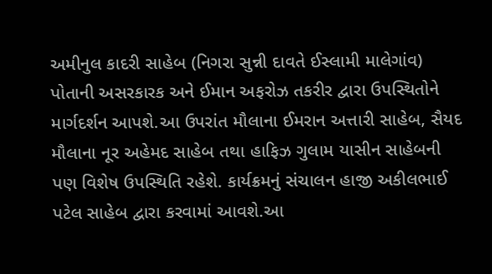અમીનુલ કાદરી સાહેબ (નિગરા સુન્ની દાવતે ઈસ્લામી માલેગાંવ) પોતાની અસરકારક અને ઈમાન અફરોઝ તકરીર દ્વારા ઉપસ્થિતોને માર્ગદર્શન આપશે.આ ઉપરાંત મૌલાના ઈમરાન અત્તારી સાહેબ, સૈયદ મૌલાના નૂર અહેમદ સાહેબ તથા હાફિઝ ગુલામ યાસીન સાહેબની પણ વિશેષ ઉપસ્થિતિ રહેશે. કાર્યક્રમનું સંચાલન હાજી અકીલભાઈ પટેલ સાહેબ દ્વારા કરવામાં આવશે.આ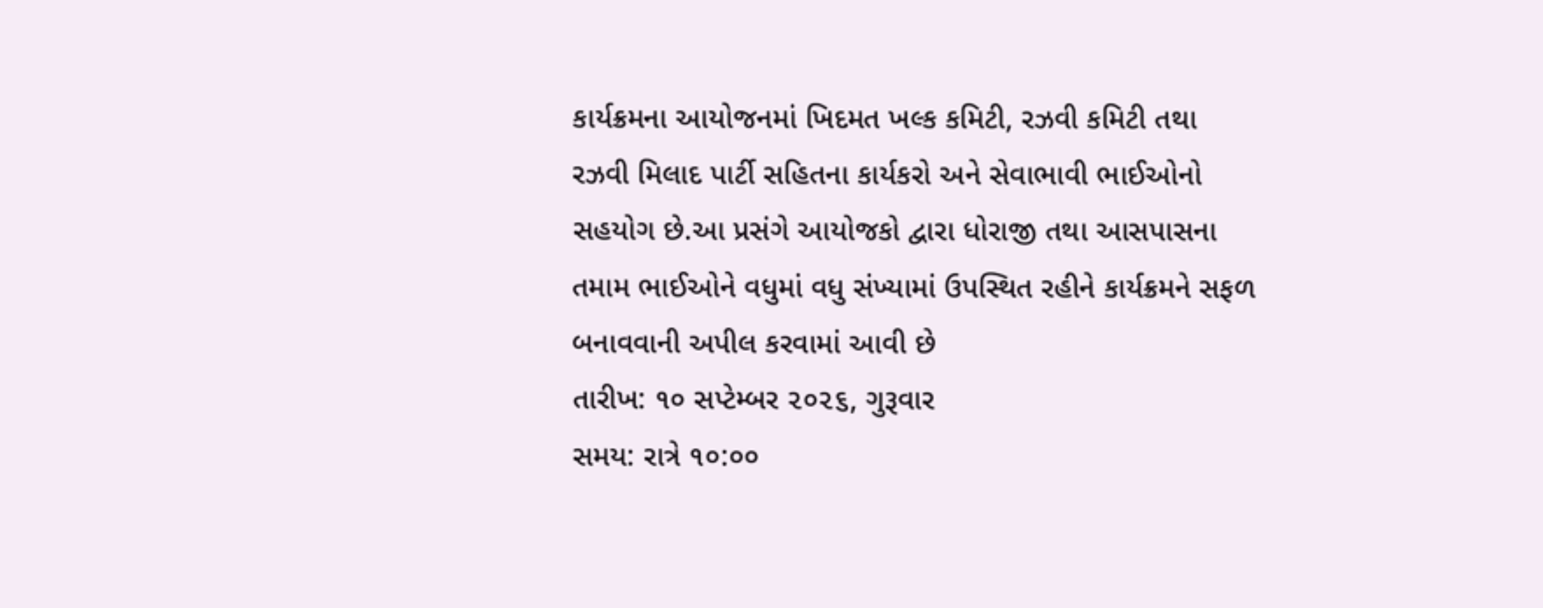કાર્યક્રમના આયોજનમાં ખિદમત ખલ્ક કમિટી, રઝવી કમિટી તથા રઝવી મિલાદ પાર્ટી સહિતના કાર્યકરો અને સેવાભાવી ભાઈઓનો સહયોગ છે.આ પ્રસંગે આયોજકો દ્વારા ધોરાજી તથા આસપાસના તમામ ભાઈઓને વધુમાં વધુ સંખ્યામાં ઉપસ્થિત રહીને કાર્યક્રમને સફળ બનાવવાની અપીલ કરવામાં આવી છે
તારીખ: ૧૦ સપ્ટેમ્બર ૨૦૨૬, ગુરૂવાર
સમય: રાત્રે ૧૦:૦૦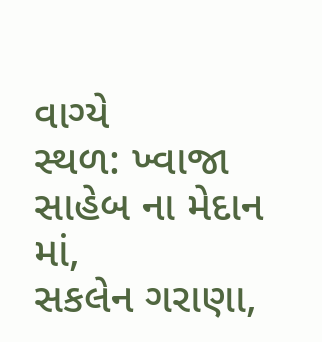વાગ્યે
સ્થળ: ખ્વાજા સાહેબ ના મેદાન માં,
સકલેન ગરાણા,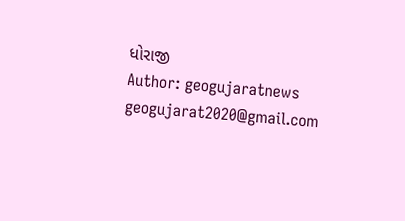ધોરાજી
Author: geogujaratnews
geogujarat2020@gmail.com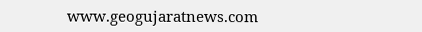www.geogujaratnews.com